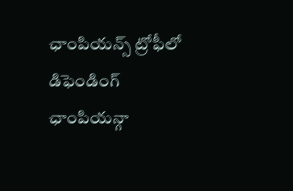ఛాంపియన్స్ ట్రోఫీలో డిఫెండింగ్ ఛాంపియన్గా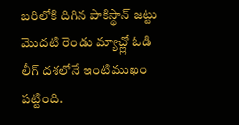బరిలోకి దిగిన పాకిస్థాన్ జట్టు మొదటి రెండు మ్యాచ్ల్లో ఓడి లీగ్ దశలోనే ఇంటిముఖం పట్టింది.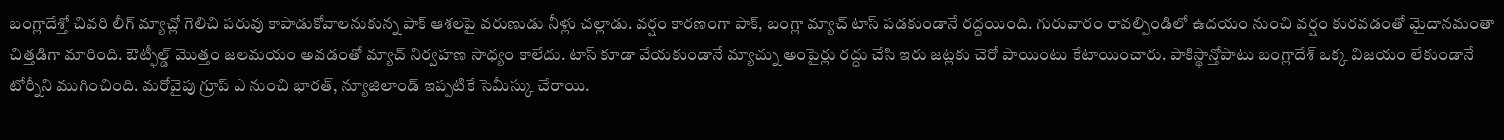బంగ్లాదేశ్తో చివరి లీగ్ మ్యాచ్లో గెలిచి పరువు కాపాడుకోవాలనుకున్న పాక్ ఆశలపై వరుణుడు నీళ్లు చల్లాడు. వర్షం కారణంగా పాక్, బంగ్లా మ్యాచ్ టాస్ పడకుండానే రద్దయింది. గురువారం రావల్పిండిలో ఉదయం నుంచి వర్షం కురవడంతో మైదానమంతా చిత్తడిగా మారింది. ఔట్ఫీల్డ్ మొత్తం జలమయం అవడంతో మ్యాచ్ నిర్వహణ సాధ్యం కాలేదు. టాస్ కూడా వేయకుండానే మ్యాచ్ను అంపైర్లు రద్దు చేసి ఇరు జట్లకు చెరో పాయింటు కేటాయించారు. పాకిస్థాన్తోపాటు బంగ్లాదేశ్ ఒక్క విజయం లేకుండానే టోర్నీని ముగించింది. మరోవైపు గ్రూప్ ఎ నుంచి భారత్, న్యూజిలాండ్ ఇప్పటికే సెమీస్కు చేరాయి.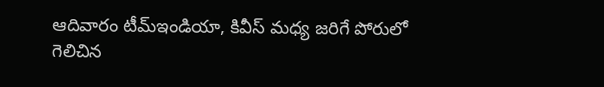ఆదివారం టీమ్ఇండియా, కివీస్ మధ్య జరిగే పోరులో గెలిచిన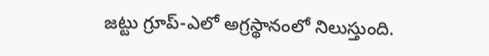జట్టు గ్రూప్-ఎలో అగ్రస్థానంలో నిలుస్తుంది.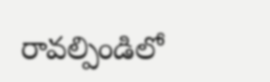రావల్పిండిలో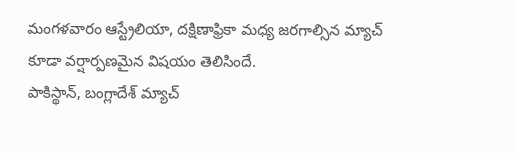మంగళవారం ఆస్ట్రేలియా, దక్షిణాఫ్రికా మధ్య జరగాల్సిన మ్యాచ్ కూడా వర్షార్పణమైన విషయం తెలిసిందే.
పాకిస్థాన్, బంగ్లాదేశ్ మ్యాచ్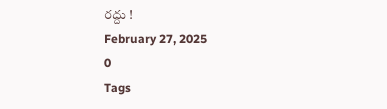రద్దు !
February 27, 2025
0
Tags